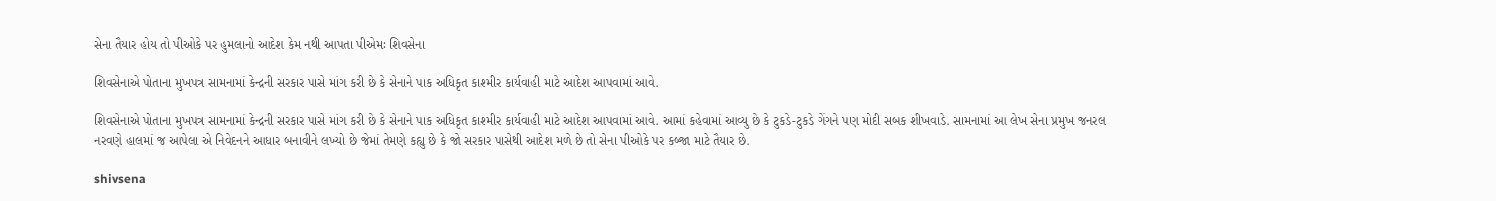સેના તૈયાર હોય તો પીઓકે પર હુમલાનો આદેશ કેમ નથી આપતા પીએમઃ શિવસેના

શિવસેનાએ પોતાના મુખપત્ર સામનામાં કેન્દ્રની સરકાર પાસે માંગ કરી છે કે સેનાને પાક અધિકૃત કાશ્મીર કાર્યવાહી માટે આદેશ આપવામાં આવે.

શિવસેનાએ પોતાના મુખપત્ર સામનામાં કેન્દ્રની સરકાર પાસે માંગ કરી છે કે સેનાને પાક અધિકૃત કાશ્મીર કાર્યવાહી માટે આદેશ આપવામાં આવે. આમાં કહેવામાં આવ્યુ છે કે ટુકડે-ટુકડે ગેંગને પણ મોદી સબક શીખવાડે. સામનામાં આ લેખ સેના પ્રમુખ જનરલ નરવણે હાલમાં જ આપેલા એ નિવેદનને આધાર બનાવીને લખ્યો છે જેમાં તેમણે કહ્યુ છે કે જો સરકાર પાસેથી આદેશ મળે છે તો સેના પીઓકે પર કબ્જા માટે તૈયાર છે.

shivsena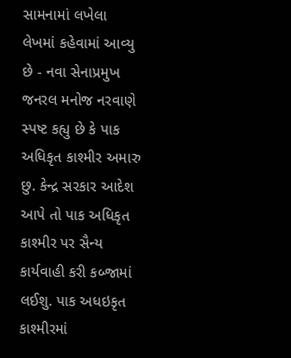સામનામાં લખેલા લેખમાં કહેવામાં આવ્યુ છે - નવા સેનાપ્રમુખ જનરલ મનોજ નરવાણે સ્પષ્ટ કહ્યુ છે કે પાક અધિકૃત કાશ્મીર અમારુ છુ. કેન્દ્ર સરકાર આદેશ આપે તો પાક અધિકૃત કાશ્મીર પર સૈન્ય કાર્યવાહી કરી કબ્જામાં લઈશુ. પાક અધઇકૃત કાશ્મીરમાં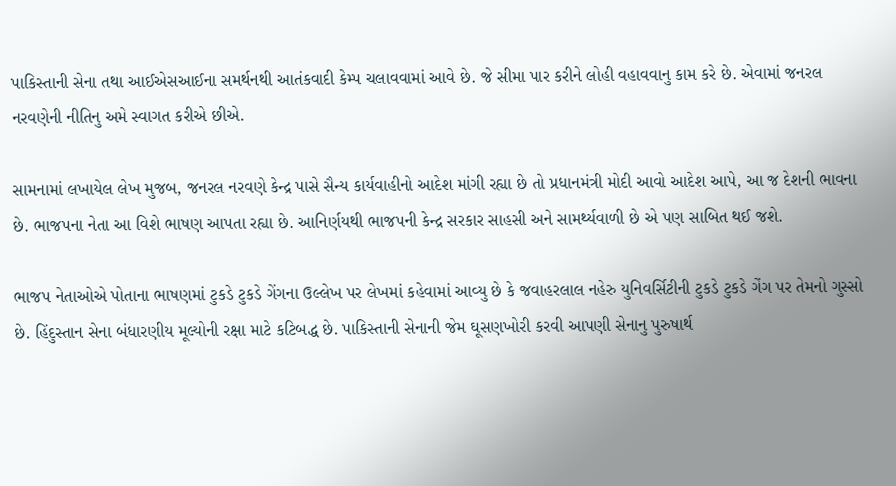પાકિસ્તાની સેના તથા આઈએસઆઈના સમર્થનથી આતંકવાદી કેમ્પ ચલાવવામાં આવે છે. જે સીમા પાર કરીને લોહી વહાવવાનુ કામ કરે છે. એવામાં જનરલ નરવણેની નીતિનુ અમે સ્વાગત કરીએ છીએ.

સામનામાં લખાયેલ લેખ મુજબ, જનરલ નરવણે કેન્દ્ર પાસે સૈન્ય કાર્યવાહીનો આદેશ માંગી રહ્યા છે તો પ્રધાનમંત્રી મોદી આવો આદેશ આપે, આ જ દેશની ભાવના છે. ભાજપના નેતા આ વિશે ભાષણ આપતા રહ્યા છે. આનિર્ણયથી ભાજપની કેન્દ્ર સરકાર સાહસી અને સામર્થ્યવાળી છે એ પણ સાબિત થઈ જશે.

ભાજપ નેતાઓએ પોતાના ભાષણમાં ટુકડે ટુકડે ગેંગના ઉલ્લેખ પર લેખમાં કહેવામાં આવ્યુ છે કે જવાહરલાલ નહેરુ યુનિવર્સિટીની ટુકડે ટુકડે ગેંગ પર તેમનો ગુસ્સો છે. હિંદુસ્તાન સેના બંધારણીય મૂલ્યોની રક્ષા માટે કટિબદ્ધ છે. પાકિસ્તાની સેનાની જેમ ઘૂસણખોરી કરવી આપણી સેનાનુ પુરુષાર્થ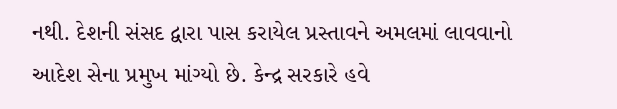નથી. દેશની સંસદ દ્વારા પાસ કરાયેલ પ્રસ્તાવને અમલમાં લાવવાનો આદેશ સેના પ્રમુખ માંગ્યો છે. કેન્દ્ર સરકારે હવે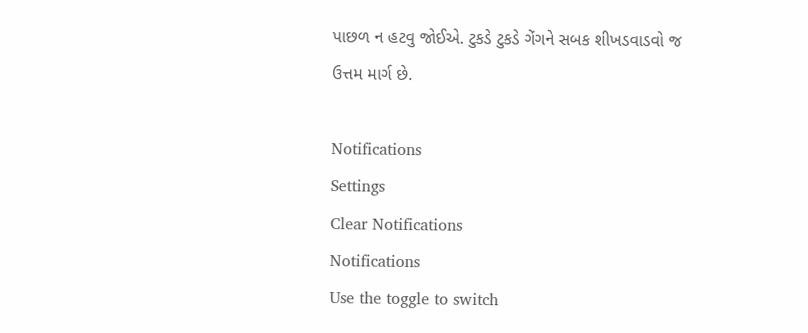પાછળ ન હટવુ જોઈએ. ટુકડે ટુકડે ગેંગને સબક શીખડવાડવો જ ઉત્તમ માર્ગ છે.

Notifications
Settings
Clear Notifications
Notifications
Use the toggle to switch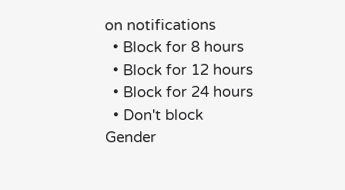on notifications
  • Block for 8 hours
  • Block for 12 hours
  • Block for 24 hours
  • Don't block
Gender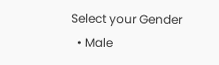Select your Gender
  • Male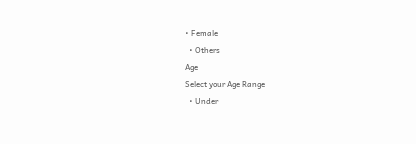• Female
  • Others
Age
Select your Age Range
  • Under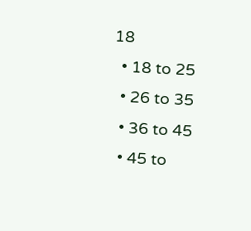18
  • 18 to 25
  • 26 to 35
  • 36 to 45
  • 45 to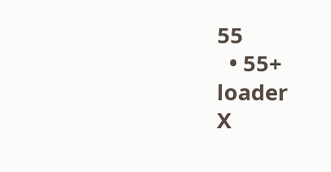55
  • 55+
loader
X